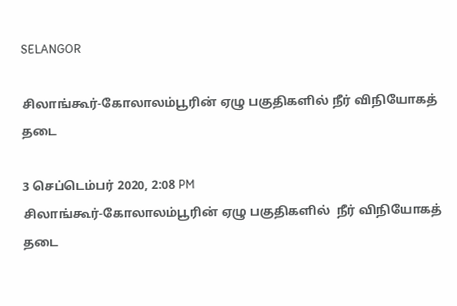SELANGOR

சிலாங்கூர்-கோலாலம்பூரின் ஏழு பகுதிகளில் நீர் விநியோகத் தடை

3 செப்டெம்பர் 2020, 2:08 PM
சிலாங்கூர்-கோலாலம்பூரின் ஏழு பகுதிகளில்  நீர் விநியோகத் தடை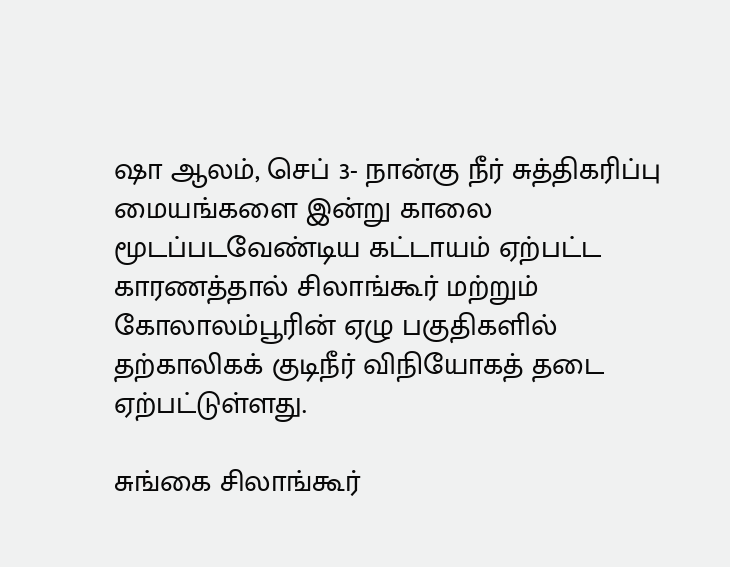ஷா ஆலம், செப் 3- நான்கு நீர் சுத்திகரிப்பு மையங்களை இன்று காலை மூடப்படவேண்டிய கட்டாயம் ஏற்பட்ட காரணத்தால் சிலாங்கூர் மற்றும் கோலாலம்பூரின் ஏழு பகுதிகளில் தற்காலிகக் குடிநீர் விநியோகத் தடை ஏற்பட்டுள்ளது.

சுங்கை சிலாங்கூர்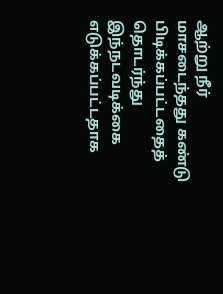ஆற்று நீர் மாசடைந்தது கண்டு பிடிக்கப்பட்டதைத் தொடர்ந்து இந்நடவடிக்கை எடுக்கப்பட்டதாக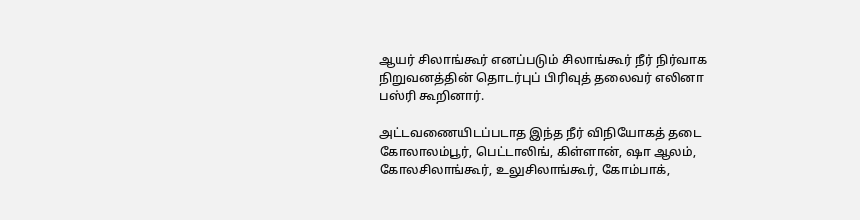ஆயர் சிலாங்கூர் எனப்படும் சிலாங்கூர் நீர் நிர்வாக நிறுவனத்தின் தொடர்புப் பிரிவுத் தலைவர் எலினா பஸ்ரி கூறினார்.

அட்டவணையிடப்படாத இந்த நீர் விநியோகத் தடை கோலாலம்பூர், பெட்டாலிங், கிள்ளான், ஷா ஆலம், கோலசிலாங்கூர், உலுசிலாங்கூர், கோம்பாக்,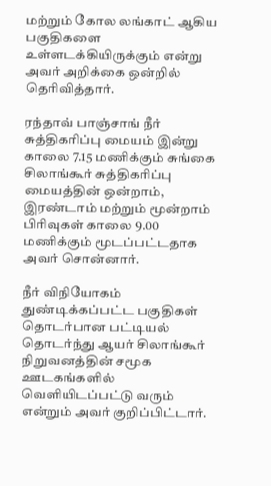மற்றும் கோல லங்காட் ஆகிய பகுதிகளை உள்ளடக்கியிருக்கும் என்று அவர் அறிக்கை ஒன்றில் தெரிவித்தார்.

ரந்தாவ் பாஞ்சாங் நீர் சுத்திகரிப்பு மையம் இன்று காலை 7.15 மணிக்கும் சுங்கை சிலாங்கூர் சுத்திகரிப்பு மையத்தின் ஒன்றாம், இரண்டாம் மற்றும் மூன்றாம் பிரிவுகள் காலை 9.00 மணிக்கும் மூடப்பட்டதாக அவர் சொன்னார்.

நீர் விநியோகம் துண்டிக்கப்பட்ட பகுதிகள் தொடர்பான பட்டியல் தொடர்ந்து ஆயர் சிலாங்கூர் நிறுவனத்தின் சமூக ஊடகங்களில் வெளியிடப்பட்டு வரும் என்றும் அவர் குறிப்பிட்டார்.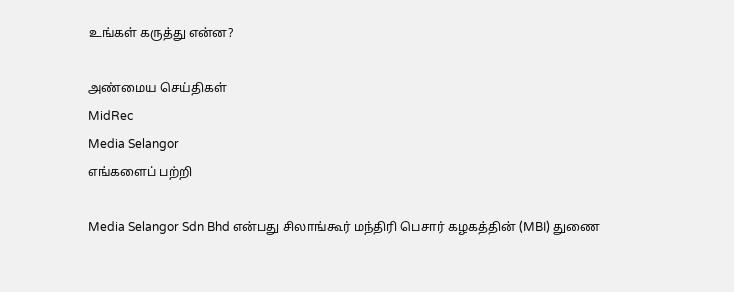உங்கள் கருத்து என்ன?

அண்மைய செய்திகள்
MidRec
Media Selangor
எங்களைப் பற்றி

Media Selangor Sdn Bhd என்பது சிலாங்கூர் மந்திரி பெசார் கழகத்தின் (MBI) துணை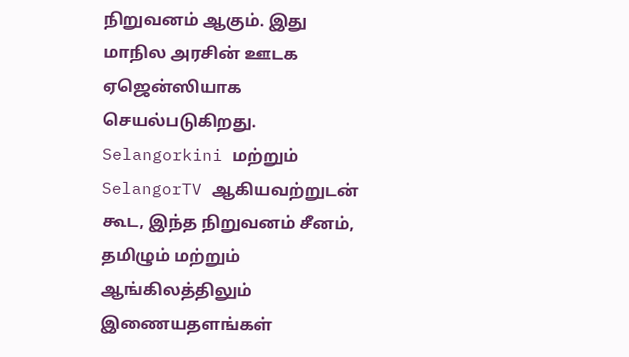நிறுவனம் ஆகும். இது மாநில அரசின் ஊடக ஏஜென்ஸியாக செயல்படுகிறது. Selangorkini மற்றும் SelangorTV ஆகியவற்றுடன் கூட, இந்த நிறுவனம் சீனம், தமிழும் மற்றும் ஆங்கிலத்திலும் இணையதளங்கள்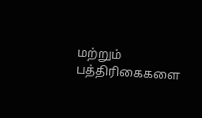மற்றும் பத்திரிகைகளை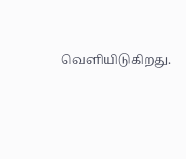வெளியிடுகிறது.